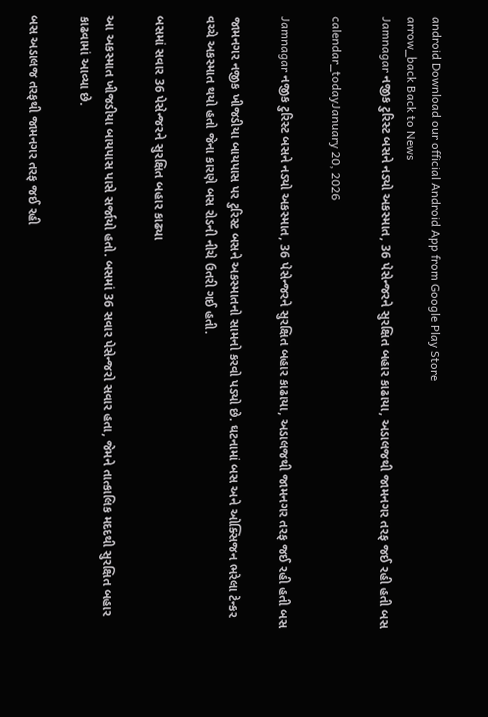android Download our official Android App from Google Play Store
arrow_back Back to News
Jamnagar નજીક ટુરિસ્ટ બસને નડ્યો અકસ્માત, 36 પેસેન્જરને સુરક્ષિત બહાર કાઢાયા, અડાલજથી જામનગર તરફ જઈ રહી હતી બસ

calendar_todayJanuary 20, 2026

Jamnagar નજીક ટુરિસ્ટ બસને નડ્યો અકસ્માત, 36 પેસેન્જરને સુરક્ષિત બહાર કાઢાયા, અડાલજથી જામનગર તરફ જઈ રહી હતી બસ

જામનગર નજીક ખીજડીયા બાયપાસ પર ટુરિસ્ટ બસને અકસ્માતનો સામનો કરવો પડ્યો છે. ઘટનામાં બસ અને ઓક્સિજન ભરેલા ટેન્કર વચ્ચે અકસ્માત થયો હતો જેના કારણે બસ રોડની નીચે ઉતરી ગઈ હતી.

બસમાં સવાર 36 પેસેન્જરને સુરક્ષિત બહાર કાઢ્યા

આ અકસ્માત ખીજડીયા બાયપાસ પાસે સર્જાયો હતો. બસમાં 36 સવાર પેસેન્જરો સવાર હતા, જેમને તાત્કાલિક મદદથી સુરક્ષિત બહાર કાઢવામાં આવ્યા છે.

બસ અડાલજ તરફથી જામનગર તરફ જઈ રહી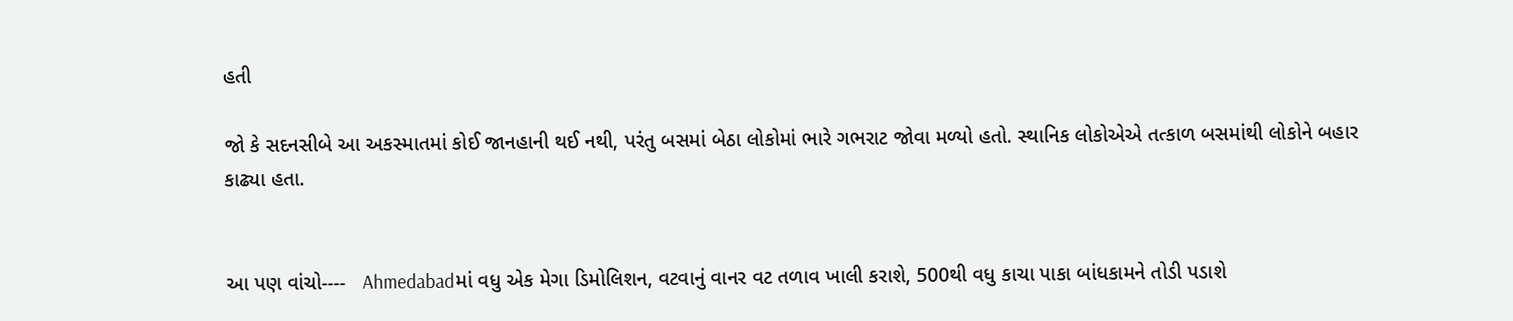હતી

જો કે સદનસીબે આ અકસ્માતમાં કોઈ જાનહાની થઈ નથી, પરંતુ બસમાં બેઠા લોકોમાં ભારે ગભરાટ જોવા મળ્યો હતો. સ્થાનિક લોકોએએ તત્કાળ બસમાંથી લોકોને બહાર કાઢ્યા હતા.


આ પણ વાંચો----   Ahmedabadમાં વધુ એક મેગા ડિમોલિશન, વટવાનું વાનર વટ તળાવ ખાલી કરાશે, 500થી વધુ કાચા પાકા બાંધકામને તોડી પડાશે